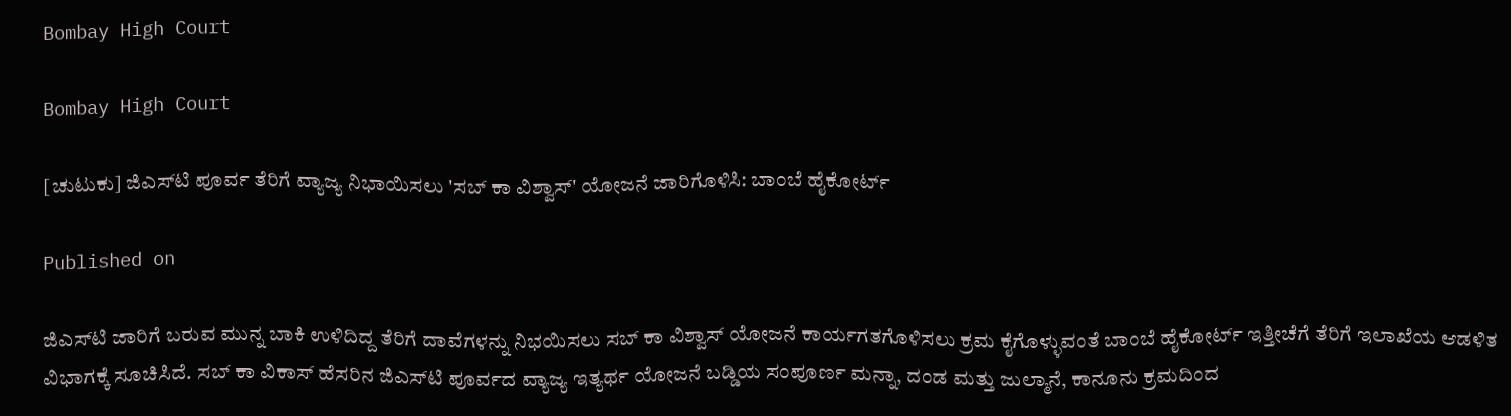Bombay High Court

Bombay High Court

[ಚುಟುಕು] ಜಿಎಸ್‌ಟಿ ಪೂರ್ವ ತೆರಿಗೆ ವ್ಯಾಜ್ಯ ನಿಭಾಯಿಸಲು 'ಸಬ್ ಕಾ ವಿಶ್ವಾಸ್' ಯೋಜನೆ ಜಾರಿಗೊಳಿಸಿ: ಬಾಂಬೆ ಹೈಕೋರ್ಟ್

Published on

ಜಿಎಸ್‌ಟಿ ಜಾರಿಗೆ ಬರುವ ಮುನ್ನ ಬಾಕಿ ಉಳಿದಿದ್ದ ತೆರಿಗೆ ದಾವೆಗಳನ್ನು ನಿಭಯಿಸಲು ಸಬ್‌ ಕಾ ವಿಶ್ವಾಸ್‌ ಯೋಜನೆ ಕಾರ್ಯಗತಗೊಳಿಸಲು ಕ್ರಮ ಕೈಗೊಳ್ಳುವಂತೆ ಬಾಂಬೆ ಹೈಕೋರ್ಟ್‌ ಇತ್ತೀಚೆಗೆ ತೆರಿಗೆ ಇಲಾಖೆಯ ಆಡಳಿತ ವಿಭಾಗಕ್ಕೆ ಸೂಚಿಸಿದೆ. ಸಬ್‌ ಕಾ ವಿಕಾಸ್‌ ಹೆಸರಿನ ಜಿಎಸ್‌ಟಿ ಪೂರ್ವದ ವ್ಯಾಜ್ಯ ಇತ್ಯರ್ಥ ಯೋಜನೆ ಬಡ್ಡಿಯ ಸಂಪೂರ್ಣ ಮನ್ನಾ, ದಂಡ ಮತ್ತು ಜುಲ್ಮಾನೆ, ಕಾನೂನು ಕ್ರಮದಿಂದ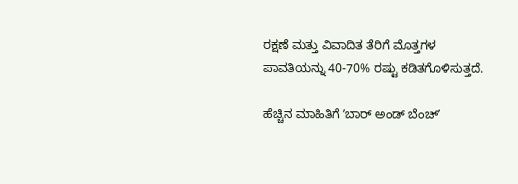ರಕ್ಷಣೆ ಮತ್ತು ವಿವಾದಿತ ತೆರಿಗೆ ಮೊತ್ತಗಳ ಪಾವತಿಯನ್ನು 40-70% ರಷ್ಟು ಕಡಿತಗೊಳಿಸುತ್ತದೆ.

ಹೆಚ್ಚಿನ ಮಾಹಿತಿಗೆ ʼಬಾರ್‌ ಅಂಡ್‌ ಬೆಂಚ್‌ʼ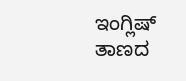ಇಂಗ್ಲಿಷ್‌ ತಾಣದ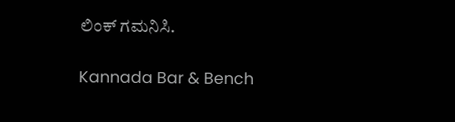ಲಿಂಕ್‌ ಗಮನಿಸಿ.

Kannada Bar & Bench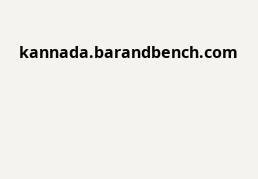kannada.barandbench.com